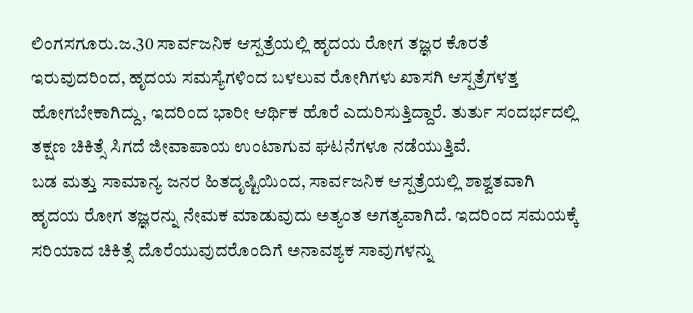ಲಿಂಗಸಗೂರು.ಜ.30 ಸಾರ್ವಜನಿಕ ಆಸ್ಪತ್ರೆಯಲ್ಲಿ ಹೃದಯ ರೋಗ ತಜ್ಞರ ಕೊರತೆ ಇರುವುದರಿಂದ, ಹೃದಯ ಸಮಸ್ಯೆಗಳಿಂದ ಬಳಲುವ ರೋಗಿಗಳು ಖಾಸಗಿ ಆಸ್ಪತ್ರೆಗಳತ್ತ ಹೋಗಬೇಕಾಗಿದ್ದು, ಇದರಿಂದ ಭಾರೀ ಆರ್ಥಿಕ ಹೊರೆ ಎದುರಿಸುತ್ತಿದ್ದಾರೆ. ತುರ್ತು ಸಂದರ್ಭದಲ್ಲಿ ತಕ್ಷಣ ಚಿಕಿತ್ಸೆ ಸಿಗದೆ ಜೀವಾಪಾಯ ಉಂಟಾಗುವ ಘಟನೆಗಳೂ ನಡೆಯುತ್ತಿವೆ.
ಬಡ ಮತ್ತು ಸಾಮಾನ್ಯ ಜನರ ಹಿತದೃಷ್ಟಿಯಿಂದ, ಸಾರ್ವಜನಿಕ ಆಸ್ಪತ್ರೆಯಲ್ಲಿ ಶಾಶ್ವತವಾಗಿ ಹೃದಯ ರೋಗ ತಜ್ಞರನ್ನು ನೇಮಕ ಮಾಡುವುದು ಅತ್ಯಂತ ಅಗತ್ಯವಾಗಿದೆ. ಇದರಿಂದ ಸಮಯಕ್ಕೆ ಸರಿಯಾದ ಚಿಕಿತ್ಸೆ ದೊರೆಯುವುದರೊಂದಿಗೆ ಅನಾವಶ್ಯಕ ಸಾವುಗಳನ್ನು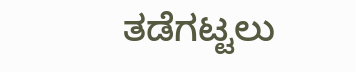ತಡೆಗಟ್ಟಲು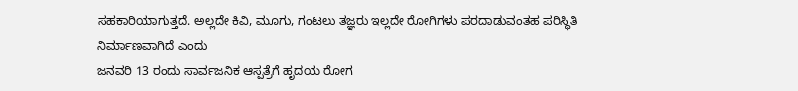ಸಹಕಾರಿಯಾಗುತ್ತದೆ. ಅಲ್ಲದೇ ಕಿವಿ, ಮೂಗು, ಗಂಟಲು ತಜ್ಞರು ಇಲ್ಲದೇ ರೋಗಿಗಳು ಪರದಾಡುವಂತಹ ಪರಿಸ್ಥಿತಿ ನಿರ್ಮಾಣವಾಗಿದೆ ಎಂದು
ಜನವರಿ 13 ರಂದು ಸಾರ್ವಜನಿಕ ಆಸ್ಪತ್ರೆಗೆ ಹೃದಯ ರೋಗ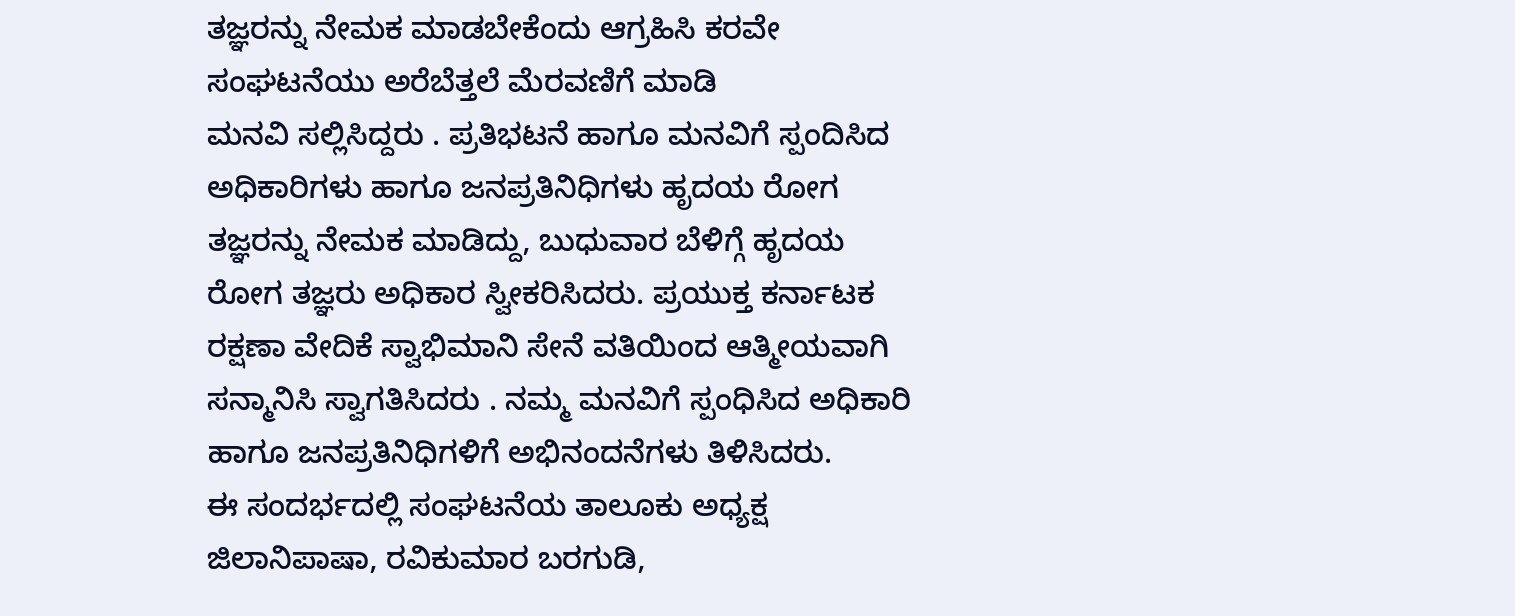ತಜ್ಞರನ್ನು ನೇಮಕ ಮಾಡಬೇಕೆಂದು ಆಗ್ರಹಿಸಿ ಕರವೇ ಸಂಘಟನೆಯು ಅರೆಬೆತ್ತಲೆ ಮೆರವಣಿಗೆ ಮಾಡಿ
ಮನವಿ ಸಲ್ಲಿಸಿದ್ದರು . ಪ್ರತಿಭಟನೆ ಹಾಗೂ ಮನವಿಗೆ ಸ್ಪಂದಿಸಿದ ಅಧಿಕಾರಿಗಳು ಹಾಗೂ ಜನಪ್ರತಿನಿಧಿಗಳು ಹೃದಯ ರೋಗ ತಜ್ಞರನ್ನು ನೇಮಕ ಮಾಡಿದ್ದು, ಬುಧುವಾರ ಬೆಳಿಗ್ಗೆ ಹೃದಯ ರೋಗ ತಜ್ಞರು ಅಧಿಕಾರ ಸ್ವೀಕರಿಸಿದರು. ಪ್ರಯುಕ್ತ ಕರ್ನಾಟಕ ರಕ್ಷಣಾ ವೇದಿಕೆ ಸ್ವಾಭಿಮಾನಿ ಸೇನೆ ವತಿಯಿಂದ ಆತ್ಮೀಯವಾಗಿ ಸನ್ಮಾನಿಸಿ ಸ್ವಾಗತಿಸಿದರು . ನಮ್ಮ ಮನವಿಗೆ ಸ್ಪಂಧಿಸಿದ ಅಧಿಕಾರಿ ಹಾಗೂ ಜನಪ್ರತಿನಿಧಿಗಳಿಗೆ ಅಭಿನಂದನೆಗಳು ತಿಳಿಸಿದರು.
ಈ ಸಂದರ್ಭದಲ್ಲಿ ಸಂಘಟನೆಯ ತಾಲೂಕು ಅಧ್ಯಕ್ಷ ಜಿಲಾನಿಪಾಷಾ, ರವಿಕುಮಾರ ಬರಗುಡಿ,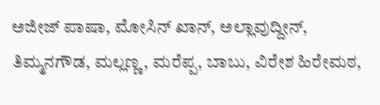ಅಜೀಜ್ ಪಾಷಾ, ಮೋಸಿನ್ ಖಾನ್, ಅಲ್ಲಾವುದ್ದೀನ್, ತಿಮ್ಮನಗೌಡ, ಮಲ್ಲಣ್ಣ, ಮರೆಪ್ಪ, ಬಾಬು, ವಿರೇಶ ಹಿರೇಮಠ,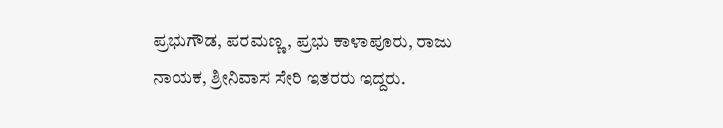ಪ್ರಭುಗೌಡ, ಪರಮಣ್ಣ, ಪ್ರಭು ಕಾಳಾಪೂರು, ರಾಜು ನಾಯಕ, ಶ್ರೀನಿವಾಸ ಸೇರಿ ಇತರರು ಇದ್ದರು.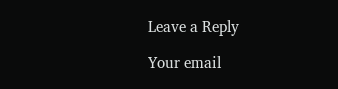Leave a Reply

Your email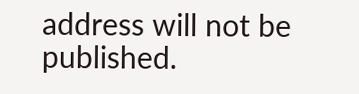address will not be published.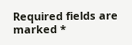Required fields are marked *